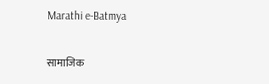Marathi e-Batmya

सामाजिक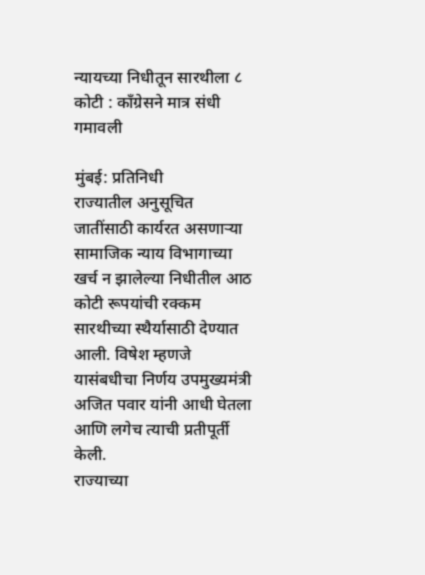न्यायच्या निधीतून सारथीला ८ कोटी : काँग्रेसने मात्र संधी गमावली

मुंबई: प्रतिनिधी
राज्यातील अनुसूचित जातींसाठी कार्यरत असणाऱ्या सामाजिक न्याय विभागाच्या खर्च न झालेल्या निधीतील आठ कोटी रूपयांची रक्कम सारथीच्या स्थैर्यासाठी देण्यात आली. विषेश म्हणजे यासंबधीचा निर्णय उपमुख्यमंत्री अजित पवार यांनी आधी घेतला आणि लगेच त्याची प्रतीपूर्ती केली.
राज्याच्या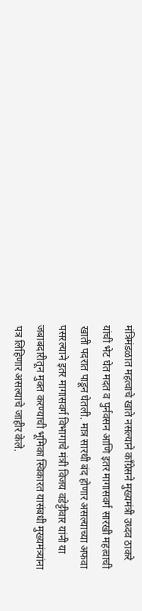मंत्रिमंडळात महत्वाचे खाते नसल्याने काँग्रेसने मुख्यमंत्री उध्दव ठाकरे यांची भेट घेत मदत व पुर्नवसन आणि इतर मागासवर्ग सारखी महत्वाची खाती पदरात पाडून घेतली. मात्र सारथी बंद होणार असल्याच्या अफवा पसरल्याने इतर मागासवर्ग विभागाचे मंत्री विजय वडेट्टीवार यांनी या जबाबदारीतून मुक्त करण्याची भूमिका स्विकारत यासंबधी मुख्यमंत्र्यांना पत्र लिहिणार असल्याचे जाहीर केले.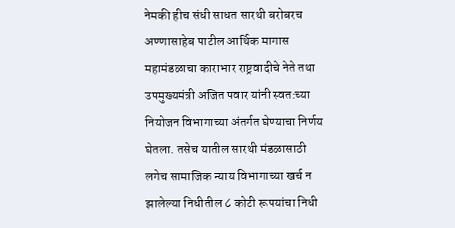नेमकी हीच संधी साधत सारथी बरोबरच अण्णासाहेब पाटील आर्थिक मागास महामंडळाचा काराभार राष्ट्रवादीचे नेते तथा उपमुख्यमंत्री अजित पवार यांनी स्वत:च्या नियोजन विभागाच्या अंतर्गत घेण्याचा निर्णय घेतला. तसेच यातील सारथी मंडळासाठी लगेच सामाजिक न्याय विभागाच्या खर्च न झालेल्या निधीतील ८ कोटी रूपयांचा निधी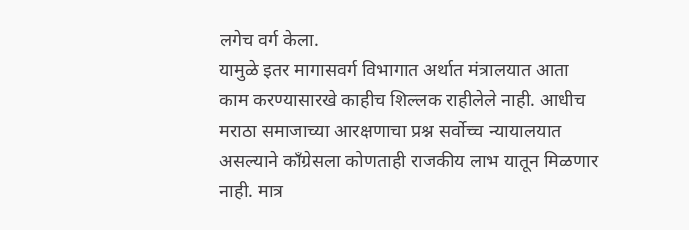लगेच वर्ग केला.
यामुळे इतर मागासवर्ग विभागात अर्थात मंत्रालयात आता काम करण्यासारखे काहीच शिल्लक राहीलेले नाही. आधीच मराठा समाजाच्या आरक्षणाचा प्रश्न सर्वोच्च न्यायालयात असल्याने काँग्रेसला कोणताही राजकीय लाभ यातून मिळणार नाही. मात्र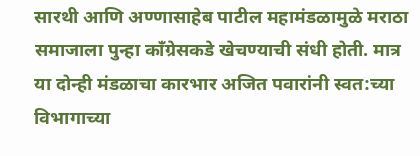सारथी आणि अण्णासाहेब पाटील महामंडळामुळे मराठा समाजाला पुन्हा काँग्रेसकडे खेचण्याची संधी होती. मात्र या दोन्ही मंडळाचा कारभार अजित पवारांनी स्वत:च्या विभागाच्या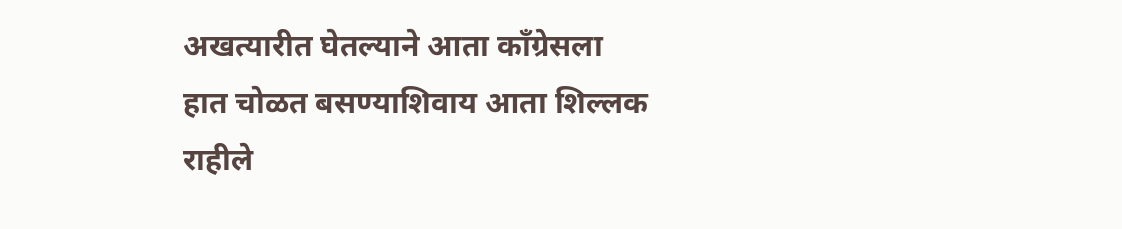अखत्यारीत घेतल्याने आता काँग्रेसला हात चोळत बसण्याशिवाय आता शिल्लक राहीले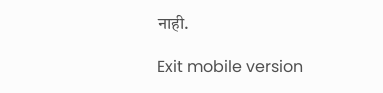नाही.

Exit mobile version